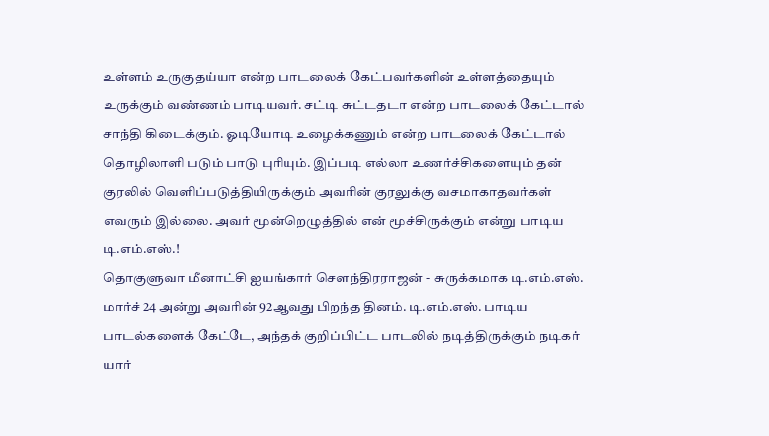உள்ளம் உருகுதய்யா என்ற பாடலைக் கேட்பவர்களின் உள்ளத்தையும் உருக்கும் வண்ணம் பாடியவர். சட்டி சுட்டதடா என்ற பாடலைக் கேட்டால் சாந்தி கிடைக்கும். ஓடியோடி உழைக்கணும் என்ற பாடலைக் கேட்டால் தொழிலாளி படும் பாடு புரியும். இப்படி எல்லா உணர்ச்சிகளையும் தன் குரலில் வெளிப்படுத்தியிருக்கும் அவரின் குரலுக்கு வசமாகாதவர்கள் எவரும் இல்லை. அவர் மூன்றெழுத்தில் என் மூச்சிருக்கும் என்று பாடிய டி.எம்.எஸ்.!
தொகுளுவா மீனாட்சி ஐயங்கார் சௌந்திரராஜன் - சுருக்கமாக டி.எம்.எஸ். மார்ச் 24 அன்று அவரின் 92ஆவது பிறந்த தினம். டி.எம்.எஸ். பாடிய பாடல்களைக் கேட்டே, அந்தக் குறிப்பிட்ட பாடலில் நடித்திருக்கும் நடிகர் யார்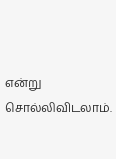என்று சொல்லிவிடலாம்.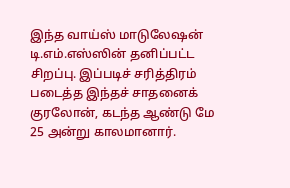இந்த வாய்ஸ் மாடுலேஷன் டி.எம்.எஸ்ஸின் தனிப்பட்ட சிறப்பு. இப்படிச் சரித்திரம் படைத்த இந்தச் சாதனைக் குரலோன், கடந்த ஆண்டு மே 25 அன்று காலமானார்.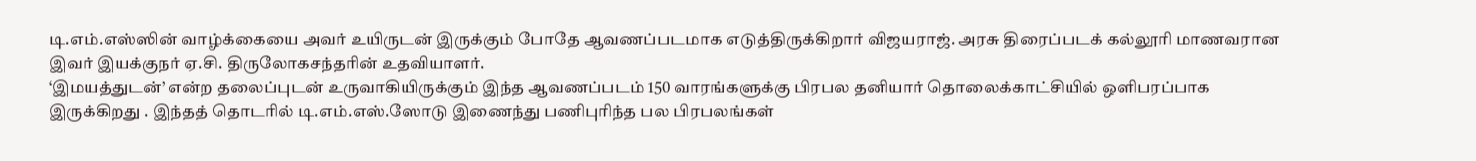டி.எம்.எஸ்ஸின் வாழ்க்கையை அவர் உயிருடன் இருக்கும் போதே ஆவணப்படமாக எடுத்திருக்கிறார் விஜயராஜ். அரசு திரைப்படக் கல்லூரி மாணவரான இவர் இயக்குநர் ஏ.சி. திருலோகசந்தரின் உதவியாளர்.
‘இமயத்துடன்’ என்ற தலைப்புடன் உருவாகியிருக்கும் இந்த ஆவணப்படம் 150 வாரங்களுக்கு பிரபல தனியார் தொலைக்காட்சியில் ஒளிபரப்பாக இருக்கிறது . இந்தத் தொடரில் டி.எம்.எஸ்.ஸோடு இணைந்து பணிபுரிந்த பல பிரபலங்கள்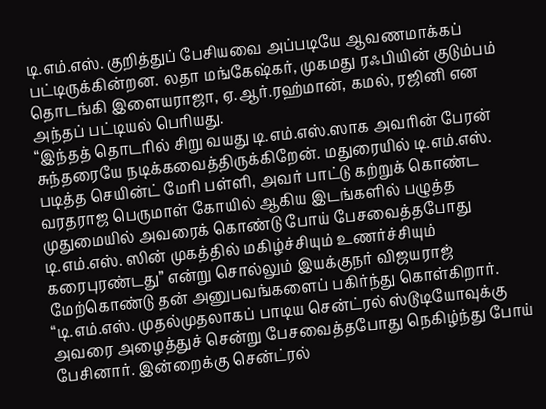டி.எம்.எஸ். குறித்துப் பேசியவை அப்படியே ஆவணமாக்கப் பட்டிருக்கின்றன. லதா மங்கேஷ்கர், முகமது ரஃபியின் குடும்பம் தொடங்கி இளையராஜா, ஏ.ஆர்.ரஹ்மான், கமல், ரஜினி என அந்தப் பட்டியல் பெரியது.
“இந்தத் தொடரில் சிறு வயது டி.எம்.எஸ்.ஸாக அவரின் பேரன் சுந்தரையே நடிக்கவைத்திருக்கிறேன். மதுரையில் டி.எம்.எஸ். படித்த செயின்ட் மேரி பள்ளி, அவர் பாட்டு கற்றுக் கொண்ட வரதராஜ பெருமாள் கோயில் ஆகிய இடங்களில் பழுத்த முதுமையில் அவரைக் கொண்டு போய் பேசவைத்தபோது டி.எம்.எஸ். ஸின் முகத்தில் மகிழ்ச்சியும் உணர்ச்சியும் கரைபுரண்டது” என்று சொல்லும் இயக்குநர் விஜயராஜ் மேற்கொண்டு தன் அனுபவங்களைப் பகிர்ந்து கொள்கிறார்.
“டி.எம்.எஸ். முதல்முதலாகப் பாடிய சென்ட்ரல் ஸ்டூடியோவுக்கு அவரை அழைத்துச் சென்று பேசவைத்தபோது நெகிழ்ந்து போய் பேசினார். இன்றைக்கு சென்ட்ரல்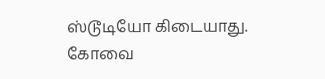ஸ்டூடியோ கிடையாது.
கோவை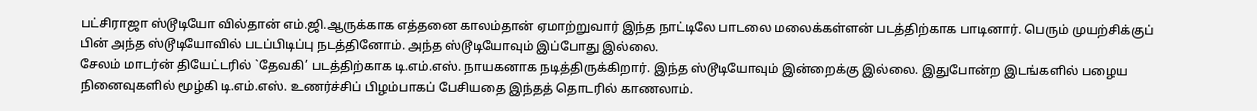பட்சிராஜா ஸ்டூடியோ வில்தான் எம்.ஜி.ஆருக்காக எத்தனை காலம்தான் ஏமாற்றுவார் இந்த நாட்டிலே பாடலை மலைக்கள்ளன் படத்திற்காக பாடினார். பெரும் முயற்சிக்குப் பின் அந்த ஸ்டூடியோவில் படப்பிடிப்பு நடத்தினோம். அந்த ஸ்டூடியோவும் இப்போது இல்லை.
சேலம் மாடர்ன் தியேட்டரில் `தேவகி’ படத்திற்காக டி.எம்.எஸ். நாயகனாக நடித்திருக்கிறார். இந்த ஸ்டூடியோவும் இன்றைக்கு இல்லை. இதுபோன்ற இடங்களில் பழைய நினைவுகளில் மூழ்கி டி.எம்.எஸ். உணர்ச்சிப் பிழம்பாகப் பேசியதை இந்தத் தொடரில் காணலாம்.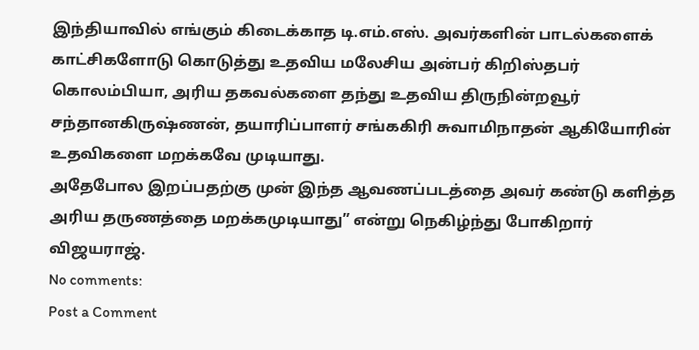இந்தியாவில் எங்கும் கிடைக்காத டி.எம்.எஸ். அவர்களின் பாடல்களைக் காட்சிகளோடு கொடுத்து உதவிய மலேசிய அன்பர் கிறிஸ்தபர் கொலம்பியா, அரிய தகவல்களை தந்து உதவிய திருநின்றவூர் சந்தானகிருஷ்ணன், தயாரிப்பாளர் சங்ககிரி சுவாமிநாதன் ஆகியோரின் உதவிகளை மறக்கவே முடியாது.
அதேபோல இறப்பதற்கு முன் இந்த ஆவணப்படத்தை அவர் கண்டு களித்த அரிய தருணத்தை மறக்கமுடியாது” என்று நெகிழ்ந்து போகிறார் விஜயராஜ்.
No comments:
Post a Comment